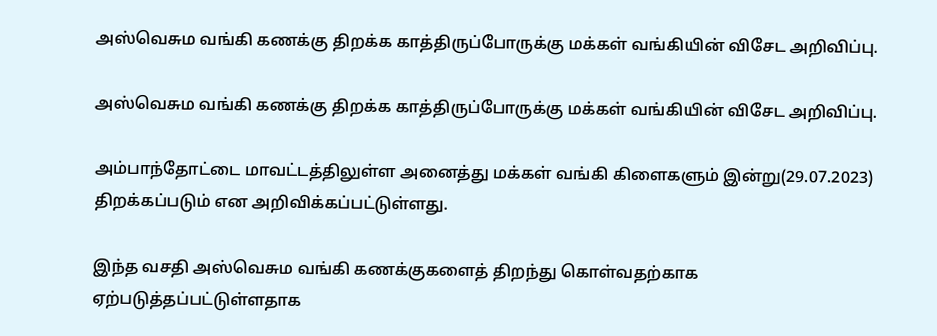அஸ்வெசும வங்கி கணக்கு திறக்க காத்திருப்போருக்கு மக்கள் வங்கியின் விசேட அறிவிப்பு.

அஸ்வெசும வங்கி கணக்கு திறக்க காத்திருப்போருக்கு மக்கள் வங்கியின் விசேட அறிவிப்பு.

அம்பாந்தோட்டை மாவட்டத்திலுள்ள அனைத்து மக்கள் வங்கி கிளைகளும் இன்று(29.07.2023) திறக்கப்படும் என அறிவிக்கப்பட்டுள்ளது.

இந்த வசதி அஸ்வெசும வங்கி கணக்குகளைத் திறந்து கொள்வதற்காக ஏற்படுத்தப்பட்டுள்ளதாக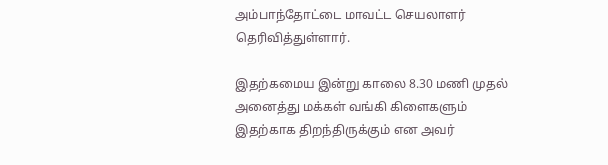அம்பாந்தோட்டை மாவட்ட செயலாளர் தெரிவித்துள்ளார்.

இதற்கமைய இன்று காலை 8.30 மணி முதல் அனைத்து மக்கள் வங்கி கிளைகளும் இதற்காக திறந்திருக்கும் என அவர்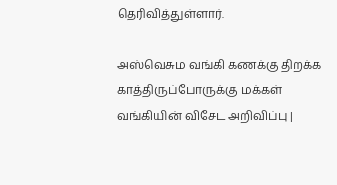தெரிவித்துள்ளார்.

அஸ்வெசும வங்கி கணக்கு திறக்க காத்திருப்போருக்கு மக்கள் வங்கியின் விசேட அறிவிப்பு |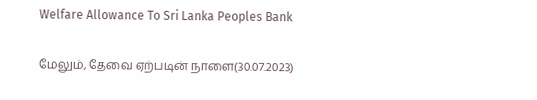Welfare Allowance To Sri Lanka Peoples Bank

மேலும், தேவை ஏற்படின் நாளை(30.07.2023)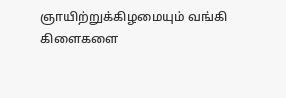ஞாயிற்றுக்கிழமையும் வங்கி கிளைகளை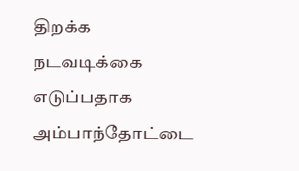திறக்க நடவடிக்கை எடுப்பதாக அம்பாந்தோட்டை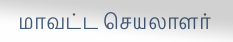மாவட்ட செயலாளர்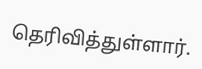தெரிவித்துள்ளார்.